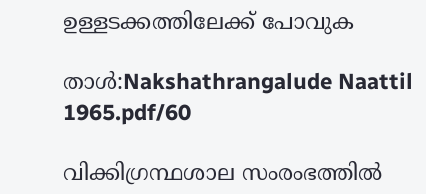ഉള്ളടക്കത്തിലേക്ക് പോവുക

താൾ:Nakshathrangalude Naattil 1965.pdf/60

വിക്കിഗ്രന്ഥശാല സംരംഭത്തിൽ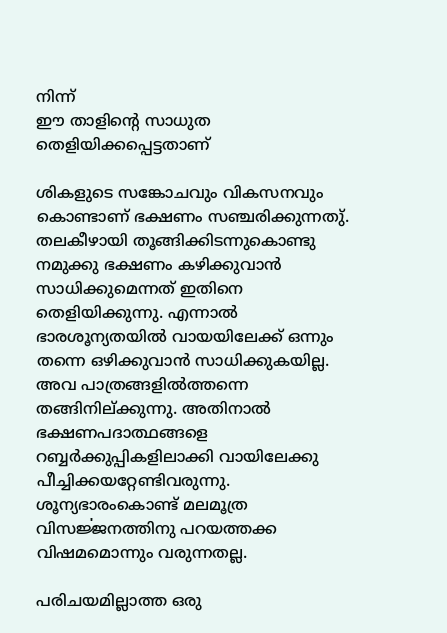നിന്ന്
ഈ താളിന്റെ സാധുത തെളിയിക്കപ്പെട്ടതാണ്

ശികളുടെ സങ്കോചവും വികസനവും കൊണ്ടാണ് ഭക്ഷണം സഞ്ചരിക്കുന്നതു്. തലകീഴായി തൂങ്ങിക്കിടന്നുകൊണ്ടു നമുക്കു ഭക്ഷണം കഴിക്കുവാൻ സാധിക്കുമെന്നത് ഇതിനെ തെളിയിക്കുന്നു. എന്നാൽ ഭാരശൂന്യതയിൽ വായയിലേക്ക് ഒന്നും തന്നെ ഒഴിക്കുവാൻ സാധിക്കുകയില്ല. അവ പാത്രങ്ങളിൽത്തന്നെ തങ്ങിനില്ക്കുന്നു. അതിനാൽ ഭക്ഷണപദാത്ഥങ്ങളെ റബ്ബർക്കുപ്പികളിലാക്കി വായിലേക്കു പീച്ചിക്കയറ്റേണ്ടിവരുന്നു. ശൂന്യഭാരംകൊണ്ട് മലമൂത്ര വിസൎജ്ജനത്തിനു പറയത്തക്ക വിഷമമൊന്നും വരുന്നതല്ല.

പരിചയമില്ലാത്ത ഒരു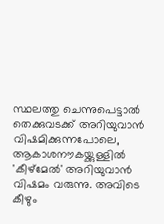സ്ഥലത്തു ചെന്നുപെട്ടാൽ തെക്കുവടക്ക് അറിയുവാൻ വിഷമിക്കുന്നപോലെ, ആകാശനൗകയ്ക്കുള്ളിൽ 'കീഴ്മേൽ' അറിയുവാൻ വിഷമം വരുന്നു. അവിടെ കീഴും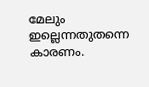മേലും ഇല്ലെന്നതുതന്നെ കാരണം.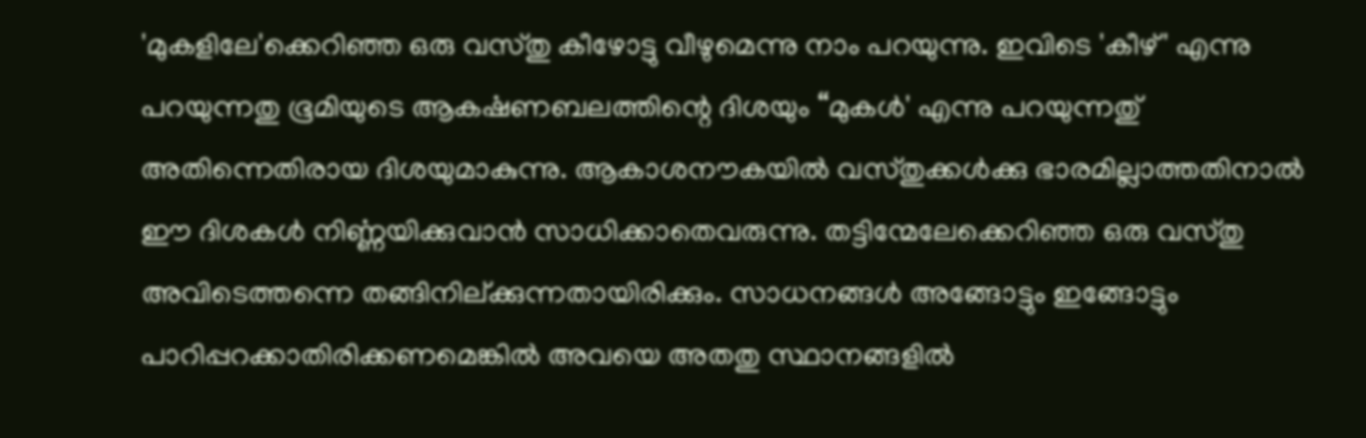'മുകളിലേ'ക്കെറിഞ്ഞ ഒരു വസ്തു കീഴോട്ടു വീഴുമെന്നു നാം പറയുന്നു. ഇവിടെ 'കീഴ്' എന്നു പറയുന്നതു ഭൂമിയുടെ ആകൎഷണബലത്തിന്റെ ദിശയും “മുകൾ' എന്നു പറയുന്നതു് അതിന്നെതിരായ ദിശയുമാകുന്നു. ആകാശനൗകയിൽ വസ്തുക്കൾക്കു ഭാരമില്ലാത്തതിനാൽ ഈ ദിശകൾ നിൎണ്ണയിക്കുവാൻ സാധിക്കാതെവരുന്നു. തട്ടിന്മേലേക്കെറിഞ്ഞ ഒരു വസ്തു അവിടെത്തന്നെ തങ്ങിനില്ക്കുന്നതായിരിക്കും. സാധനങ്ങൾ അങ്ങോട്ടും ഇങ്ങോട്ടും പാറിപ്പറക്കാതിരിക്കണമെങ്കിൽ അവയെ അതതു സ്ഥാനങ്ങളിൽ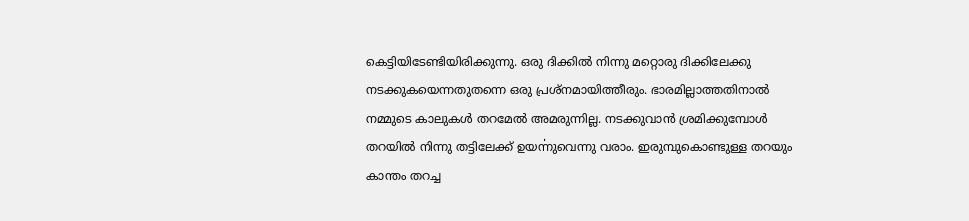കെട്ടിയിടേണ്ടിയിരിക്കുന്നു. ഒരു ദിക്കിൽ നിന്നു മറ്റൊരു ദിക്കിലേക്കു നടക്കുകയെന്നതുതന്നെ ഒരു പ്രശ്നമായിത്തീരും. ഭാരമില്ലാത്തതിനാൽ നമ്മുടെ കാലുകൾ തറമേൽ അമരുന്നില്ല. നടക്കുവാൻ ശ്രമിക്കുമ്പോൾ തറയിൽ നിന്നു തട്ടിലേക്ക് ഉയൎന്നുവെന്നു വരാം. ഇരുമ്പുകൊണ്ടുള്ള തറയും കാന്തം തറച്ച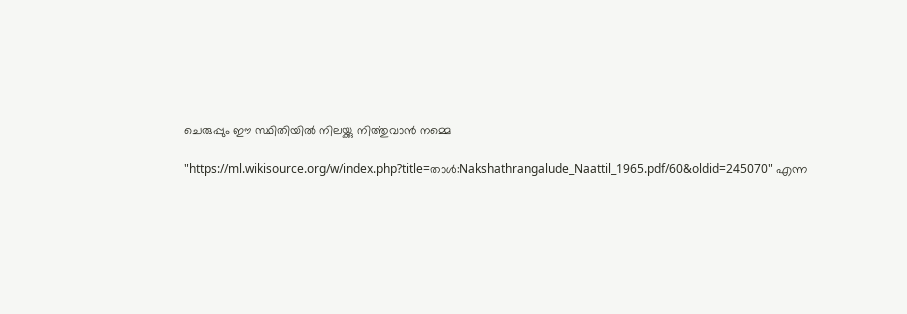ചെരുപ്പും ഈ സ്ഥിതിയിൽ നിലയ്ക്കു നിൎത്തുവാൻ നമ്മെ

"https://ml.wikisource.org/w/index.php?title=താൾ:Nakshathrangalude_Naattil_1965.pdf/60&oldid=245070" എന്ന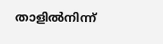താളിൽനിന്ന്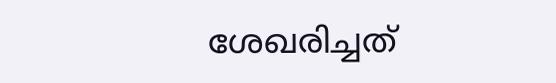ശേഖരിച്ചത്